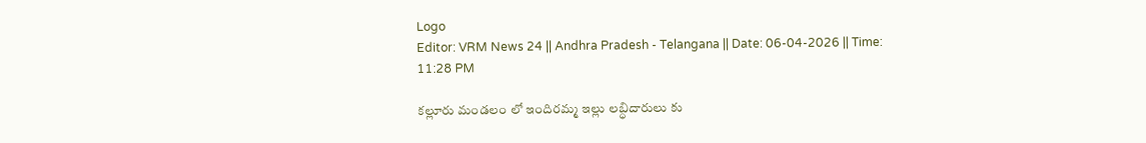Logo
Editor: VRM News 24 || Andhra Pradesh - Telangana || Date: 06-04-2026 || Time: 11:28 PM

కల్లూరు మండలం లో ఇందిరమ్మ ఇల్లు లబ్ధిదారులు కు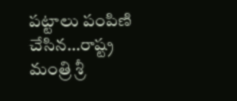పట్టాలు పంపిణి చేసిన…రాష్ట్ర మంత్రి శ్రీ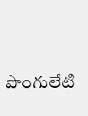పొంగులేటి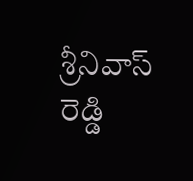శ్రీనివాస్ రెడ్డి